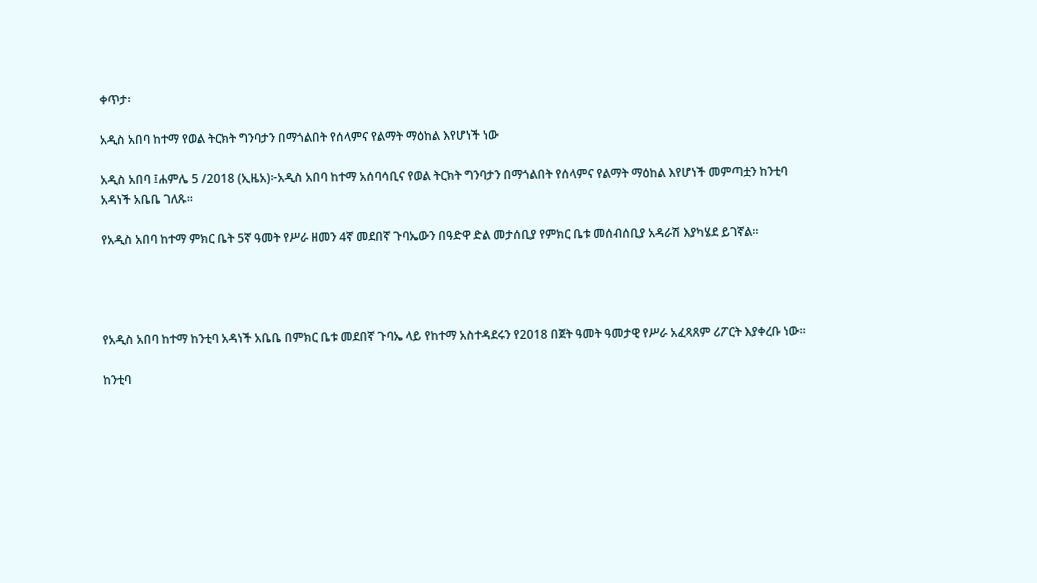ቀጥታ፡

አዲስ አበባ ከተማ የወል ትርክት ግንባታን በማጎልበት የሰላምና የልማት ማዕከል እየሆነች ነው

አዲስ አበባ ፤ሐምሌ 5 /2018 (ኢዜአ)፦አዲስ አበባ ከተማ አሰባሳቢና የወል ትርክት ግንባታን በማጎልበት የሰላምና የልማት ማዕከል እየሆነች መምጣቷን ከንቲባ አዳነች አቤቤ ገለጹ።

የአዲስ አበባ ከተማ ምክር ቤት 5ኛ ዓመት የሥራ ዘመን 4ኛ መደበኛ ጉባኤውን በዓድዋ ድል መታሰቢያ የምክር ቤቱ መሰብሰቢያ አዳራሽ እያካሄደ ይገኛል።




የአዲስ አበባ ከተማ ከንቲባ አዳነች አቤቤ በምክር ቤቱ መደበኛ ጉባኤ ላይ የከተማ አስተዳደሩን የ2018 በጀት ዓመት ዓመታዊ የሥራ አፈጻጸም ሪፖርት እያቀረቡ ነው።

ከንቲባ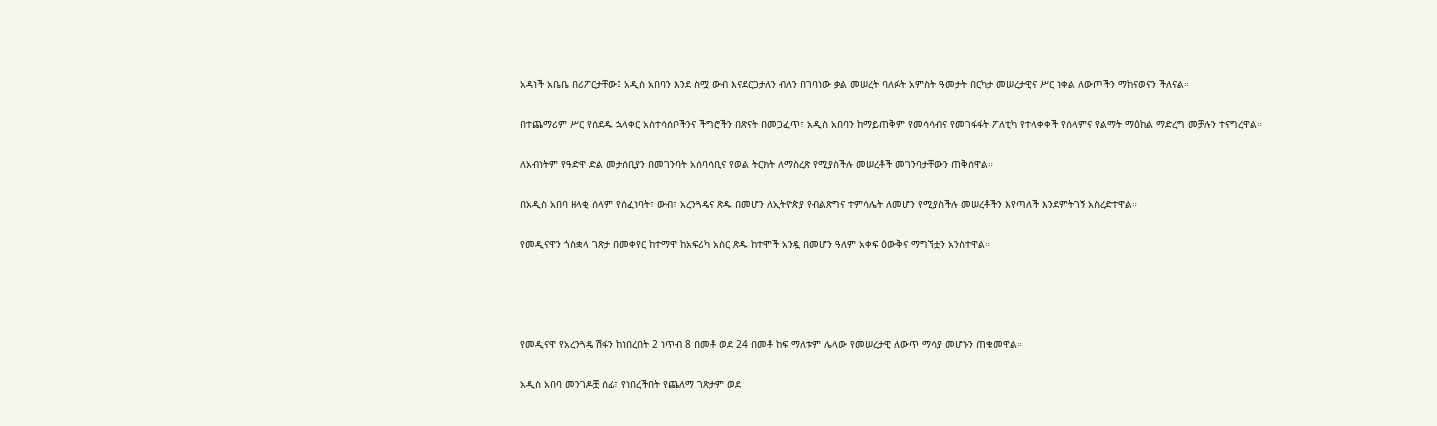አዳነች አቤቤ በሪፖርታቸው፤ አዲስ አበባን እንደ ስሟ ውብ እናደርጋታለን ብለን በገባነው ቃል መሠረት ባለፉት አምስት ዓመታት በርካታ መሠረታዊና ሥር ነቀል ለውጦችን ማከናወናን ችለናል።

በተጨማሪም ሥር የሰደዱ ኋላቀር አስተሳሰቦችንና ችግሮችን በጽናት በመጋፈጥ፣ አዲስ አበባን ከማይጠቅም የመሳሳብና የመገፋፋት ፖለቲካ የተላቀቀች የሰላምና የልማት ማዕከል ማድረግ መቻሉን ተናግረዋል።

ለአብነትም የዓድዋ ድል መታሰቢያን በመገንባት አሰባሳቢና የወል ትርክት ለማስረጽ የሚያስችሉ መሠረቶች መገንባታቸውን ጠቅሰዋል።

በአዲስ አበባ ዘላቂ ሰላም የሰፈነባት፣ ውብ፣ አረንጓዴና ጽዱ በመሆን ለኢትዮጵያ የብልጽግና ተምሳሌት ለመሆን የሚያስችሉ መሠረቶችን እየጣለች እንደምትገኝ አስረድተዋል።

የመዲናዋን ጎስቋላ ገጽታ በመቀየር ከተማዋ ከአፍሪካ አስር ጽዱ ከተሞች አንዷ በመሆን ዓለም አቀፍ ዕውቅና ማግኘቷን አንስተዋል።




የመዲናዋ የአረንጓዴ ሽፋን ከነበረበት 2 ነጥብ 8 በመቶ ወደ 24 በመቶ ከፍ ማለቱም ሌላው የመሠረታዊ ለውጥ ማሳያ መሆኑን ጠቁመዋል።

አዲስ አበባ መንገዶቿ ሰፊ፣ የነበረችበት የጨለማ ገጽታም ወደ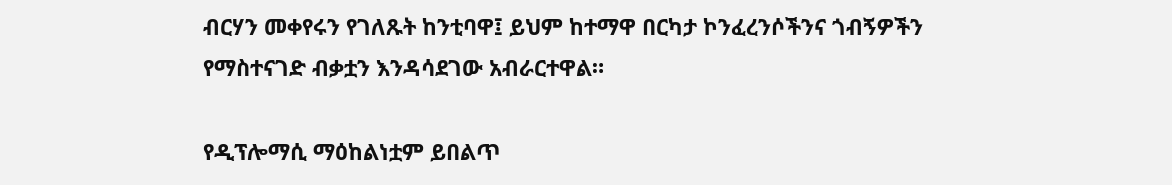ብርሃን መቀየሩን የገለጹት ከንቲባዋ፤ ይህም ከተማዋ በርካታ ኮንፈረንሶችንና ጎብኝዎችን የማስተናገድ ብቃቷን እንዳሳደገው አብራርተዋል።

የዲፕሎማሲ ማዕከልነቷም ይበልጥ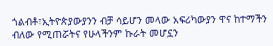ጎልብቶ፣ኢትዮጵያውያንን ብቻ ሳይሆን መላው አፍሪካውያን ዋና ከተማችን ብለው የሚጠሯትና የሁላችንም ኩራት መሆኗን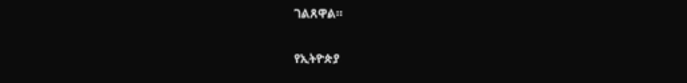ገልጸዋል።

የኢትዮጵያ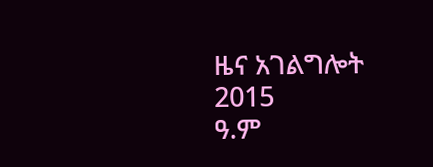ዜና አገልግሎት
2015
ዓ.ም